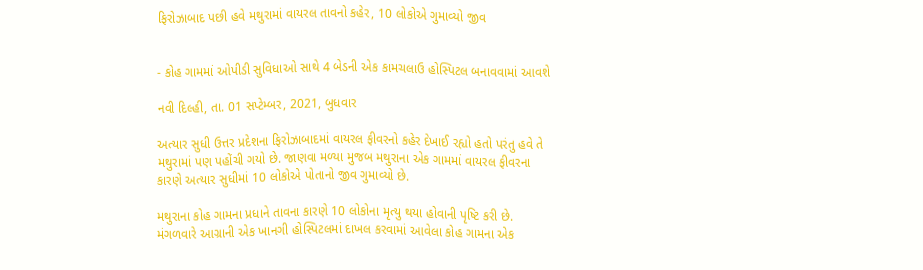ફિરોઝાબાદ પછી હવે મથુરામાં વાયરલ તાવનો કહેર, 10 લોકોએ ગુમાવ્યો જીવ


- કોહ ગામમાં ઓપીડી સુવિધાઓ સાથે 4 બેડની એક કામચલાઉ હોસ્પિટલ બનાવવામાં આવશે

નવી દિલ્હી, તા. 01 સપ્ટેમ્બર, 2021, બુધવાર

અત્યાર સુધી ઉત્તર પ્રદેશના ફિરોઝાબાદમાં વાયરલ ફીવરનો કહેર દેખાઈ રહ્યો હતો પરંતુ હવે તે મથુરામાં પણ પહોંચી ગયો છે. જાણવા મળ્યા મુજબ મથુરાના એક ગામમાં વાયરલ ફીવરના કારણે અત્યાર સુધીમાં 10 લોકોએ પોતાનો જીવ ગુમાવ્યો છે.

મથુરાના કોહ ગામના પ્રધાને તાવના કારણે 10 લોકોના મૃત્યુ થયા હોવાની પૃષ્ટિ કરી છે. મંગળવારે આગ્રાની એક ખાનગી હોસ્પિટલમાં દાખલ કરવામાં આવેલા કોહ ગામના એક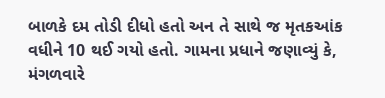બાળકે દમ તોડી દીધો હતો અન તે સાથે જ મૃતકઆંક વધીને 10 થઈ ગયો હતો. ગામના પ્રધાને જણાવ્યું કે, મંગળવારે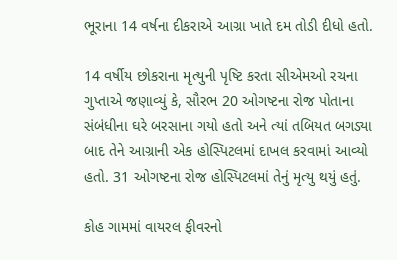ભૂરાના 14 વર્ષના દીકરાએ આગ્રા ખાતે દમ તોડી દીધો હતો.

14 વર્ષીય છોકરાના મૃત્યુની પૃષ્ટિ કરતા સીએમઓ રચના ગુપ્તાએ જણાવ્યું કે, સૌરભ 20 ઓગષ્ટના રોજ પોતાના સંબંધીના ઘરે બરસાના ગયો હતો અને ત્યાં તબિયત બગડ્યા બાદ તેને આગ્રાની એક હોસ્પિટલમાં દાખલ કરવામાં આવ્યો હતો. 31 ઓગષ્ટના રોજ હોસ્પિટલમાં તેનું મૃત્યુ થયું હતું.

કોહ ગામમાં વાયરલ ફીવરનો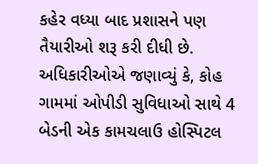કહેર વધ્યા બાદ પ્રશાસને પણ તૈયારીઓ શરૂ કરી દીધી છે. અધિકારીઓએ જણાવ્યું કે, કોહ ગામમાં ઓપીડી સુવિધાઓ સાથે 4 બેડની એક કામચલાઉ હોસ્પિટલ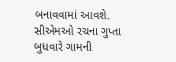બનાવવામાં આવશે. સીએમઓ રચના ગુપ્તા બુધવારે ગામની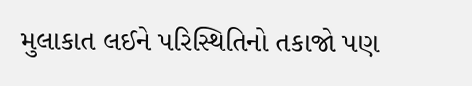મુલાકાત લઈને પરિસ્થિતિનો તકાજો પણ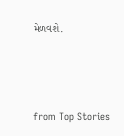મેળવશે.



from Top Stories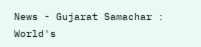News - Gujarat Samachar : World's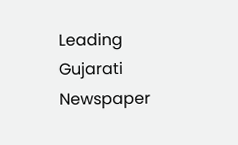Leading Gujarati Newspaper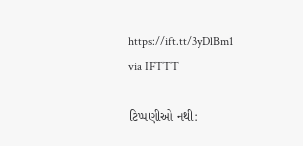https://ift.tt/3yDlBm1
via IFTTT

ટિપ્પણીઓ નથી: